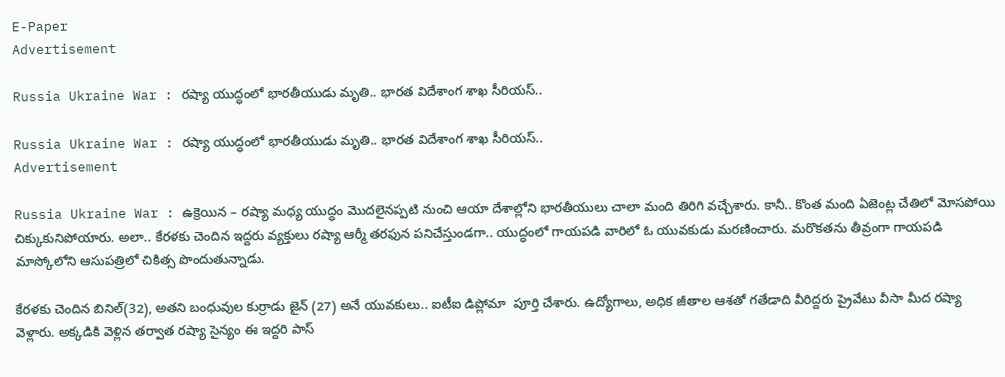E-Paper
Advertisement

Russia Ukraine War : రష్యా యుద్ధంలో భారతీయుడు మృతి.. భారత విదేశాంగ శాఖ సీరియస్..

Russia Ukraine War : రష్యా యుద్ధంలో భారతీయుడు మృతి.. భారత విదేశాంగ శాఖ సీరియస్..
Advertisement

Russia Ukraine War : ఉక్రెయిన – రష్యా మధ్య యుద్ధం మొదలైనప్పటి నుంచి ఆయా దేశాల్లోని భారతీయులు చాలా మంది తిరిగి వచ్చేశారు. కానీ.. కొంత మంది ఏజెంట్ల చేతిలో మోసపోయి చిక్కుకునిపోయారు. అలా.. కేరళకు చెందిన ఇద్దరు వ్యక్తులు రష్యా ఆర్మీ తరఫున పనిచేస్తుండగా.. యుద్ధంలో గాయపడి వారిలో ఓ యువకుడు మరణించారు. మరొకతను తీవ్రంగా గాయపడి మాస్కోలోని ఆసుపత్రిలో చికిత్స పొందుతున్నాడు.

కేరళకు చెందిన బినిల్‌(32), అతని బంధువుల కుర్రాడు జైన్‌ (27) అనే యువకులు.. ఐటీఐ డిప్లోమా  పూర్తి చేశారు. ఉద్యోగాలు, అధిక జీతాల ఆశతో గతేడాది వీరిద్దరు ప్రైవేటు వీసా మీద రష్యా వెళ్లారు. అక్కడికి వెళ్లిన తర్వాత రష్యా సైన్యం ఈ ఇద్దరి పాస్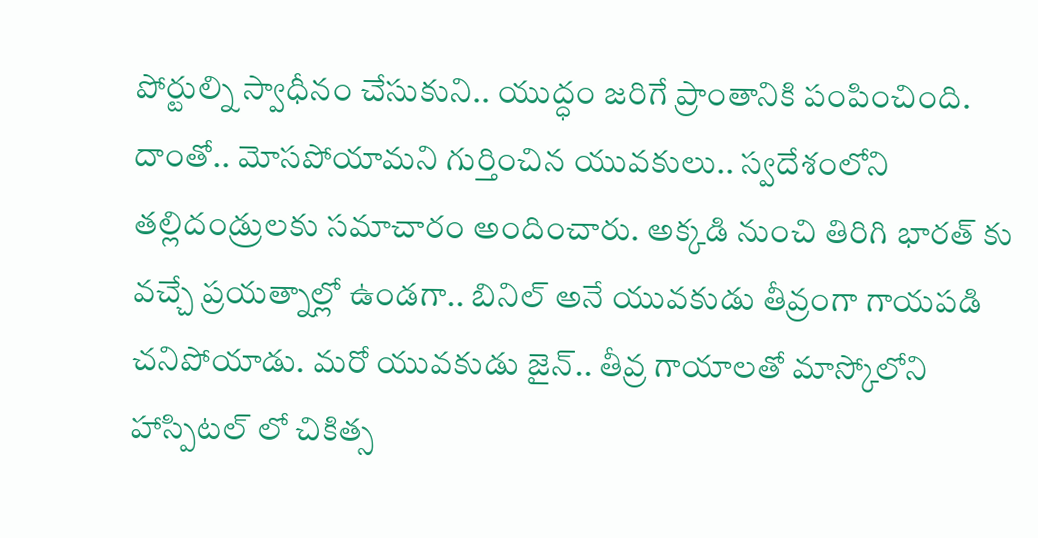పోర్టుల్ని స్వాధీనం చేసుకుని.. యుద్ధం జరిగే ప్రాంతానికి పంపించింది. దాంతో.. మోసపోయామని గుర్తించిన యువకులు.. స్వదేశంలోని తల్లిదండ్రులకు సమాచారం అందించారు. అక్కడి నుంచి తిరిగి భారత్ కు వచ్చే ప్రయత్నాల్లో ఉండగా.. బినిల్ అనే యువకుడు తీవ్రంగా గాయపడి చనిపోయాడు. మరో యువకుడు జైన్.. తీవ్ర గాయాలతో మాస్కోలోని హాస్పిటల్ లో చికిత్స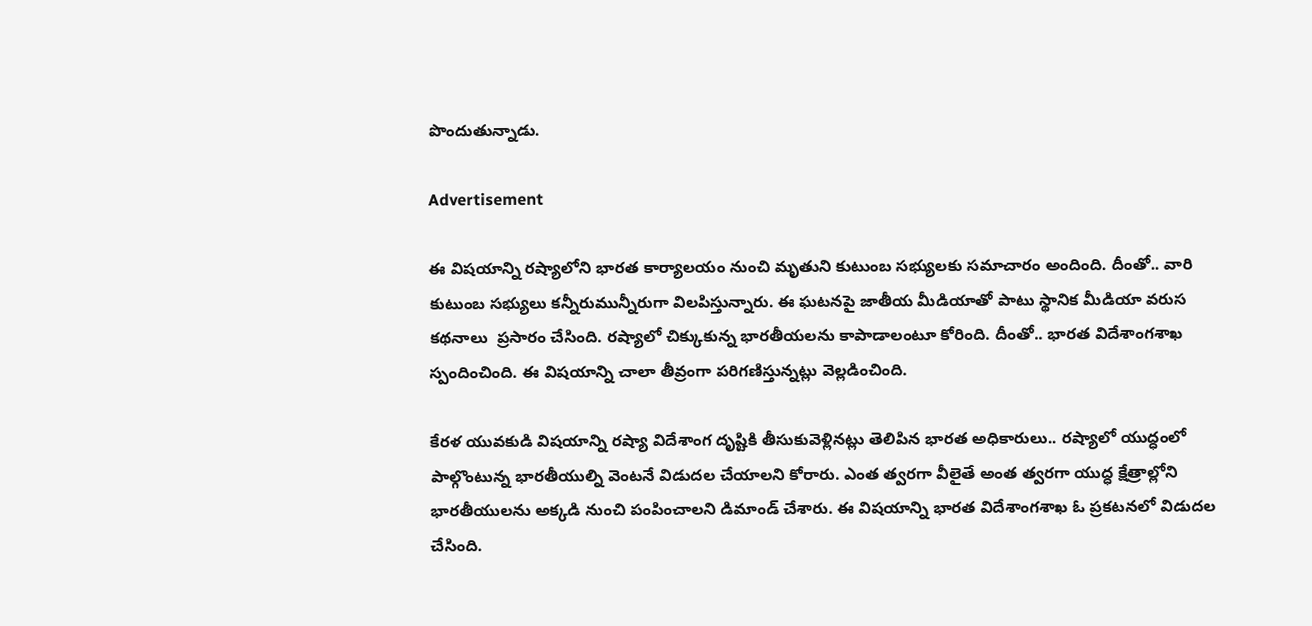పొందుతున్నాడు.

Advertisement

ఈ విషయాన్ని రష్యాలోని భారత కార్యాలయం నుంచి మృతుని కుటుంబ సభ్యులకు సమాచారం అందింది. దీంతో.. వారి కుటుంబ సభ్యులు కన్నీరుమున్నీరుగా విలపిస్తున్నారు. ఈ ఘటనపై జాతీయ మీడియాతో పాటు స్థానిక మీడియా వరుస కథనాలు  ప్రసారం చేసింది. రష్యాలో చిక్కుకున్న భారతీయలను కాపాడాలంటూ కోరింది. దీంతో.. భారత విదేశాంగశాఖ స్పందించింది. ఈ విషయాన్ని చాలా తీవ్రంగా పరిగణిస్తున్నట్లు వెల్లడించింది.

కేరళ యువకుడి విషయాన్ని రష్యా విదేశాంగ దృష్టికి తీసుకువెళ్లినట్లు తెలిపిన భారత అధికారులు.. రష్యాలో యుద్ధంలో పాల్గొంటున్న భారతీయుల్ని వెంటనే విడుదల చేయాలని కోరారు. ఎంత త్వరగా వీలైతే అంత త్వరగా యుద్ధ క్షేత్రాల్లోని భారతీయులను అక్కడి నుంచి పంపించాలని డిమాండ్‌ చేశారు. ఈ విషయాన్ని భారత విదేశాంగశాఖ ఓ ప్రకటనలో విడుదల చేసింది.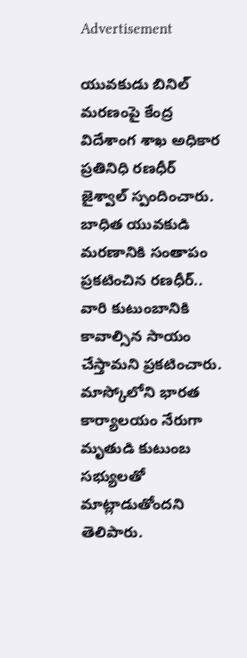Advertisement

యువకుడు బినిల్ మరణంపై కేంద్ర విదేశాంగ శాఖ అధికార ప్రతినిధి రణధీర్ జైశ్వాల్ స్పందించారు. బాధిత యువకుడి మరణానికి సంతాపం ప్రకటించిన రణధీర్.. వారి కుటుంబానికి కావాల్సిన సాయం చేస్తామని ప్రకటించారు. మాస్కోలోని భారత కార్యాలయం నేరుగా మృతుడి కుటుంబ సభ్యులతో మాట్లాడుతోందని తెలిపారు.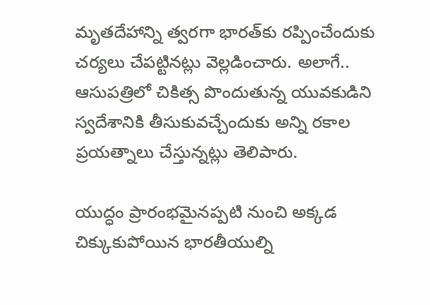మృతదేహాన్ని త్వరగా భారత్‌కు రప్పించేందుకు చర్యలు చేపట్టినట్లు వెల్లడించారు. అలాగే.. ఆసుపత్రిలో చికిత్స పొందుతున్న యువకుడిని స్వదేశానికి తీసుకువచ్చేందుకు అన్ని రకాల ప్రయత్నాలు చేస్తున్నట్లు తెలిపారు.

యుద్ధం ప్రారంభమైనప్పటి నుంచి అక్కడ చిక్కుకుపోయిన భారతీయుల్ని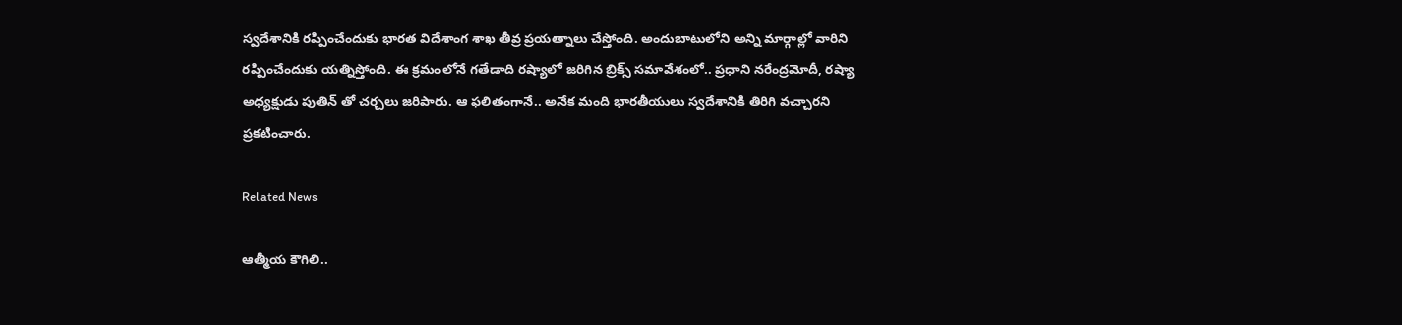స్వదేశానికి రప్పించేందుకు భారత విదేశాంగ శాఖ తీవ్ర ప్రయత్నాలు చేస్తోంది. అందుబాటులోని అన్ని మార్గాల్లో వారిని రప్పించేందుకు యత్నిస్తోంది. ఈ క్రమంలోనే గతేడాది రష్యాలో జరిగిన బ్రిక్స్‌ సమావేశంలో.. ప్రధాని నరేంద్రమోదీ, రష్యా అధ్యక్షుడు పుతిన్‌ తో చర్చలు జరిపారు. ఆ ఫలితంగానే.. అనేక మంది భారతీయులు స్వదేశానికి తిరిగి వచ్చారని ప్రకటించారు.

Related News

ఆత్మీయ కౌగిలి..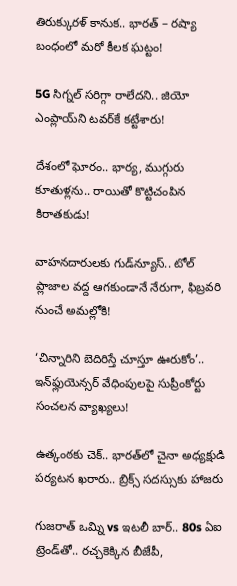తిరుక్కురళ్ కానుక.. భారత్ – రష్యా బంధంలో మరో కీలక ఘట్టం!

5G సిగ్నల్ సరిగ్గా రాలేదని.. జియో ఎంప్లాయ్‌ని టవర్‌కే కట్టేశారు!

దేశంలో ఘోరం.. భార్య, ముగ్గురు కూతుళ్లను.. రాయితో కొట్టిచంపిన కిరాతకుడు!

వాహనదారులకు గుడ్‌న్యూస్.. టోల్‌ ప్లాజాల వద్ద ఆగకుండానే నేరుగా, ఫిబ్రవరి నుంచే అమల్లోకి!

‘చిన్నారిని బెదిరిస్తే చూస్తూ ఊరుకోం’.. ఇన్‌ఫ్లుయెన్సర్ వేధింపులపై సుప్రీంకోర్టు సంచలన వ్యాఖ్యలు!

ఉత్కంఠకు చెక్.. భారత్‌లో చైనా అధ్యక్షుడి పర్యటన ఖరారు.. బ్రిక్స్ సదస్సుకు హాజరు

గుజరాత్ ఒమ్ని vs ఇటలీ బార్.. 80s ఏఐ ట్రెండ్‌తో.. రచ్చకెక్కిన బీజేపీ,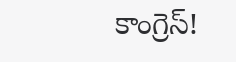కాంగ్రెస్!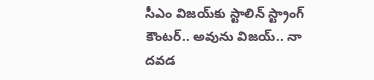సీఎం విజయ్‌కు స్టాలిన్ స్ట్రాంగ్ కౌంటర్.. అవును విజయ్.. నా దవడ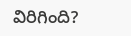విరిగింది?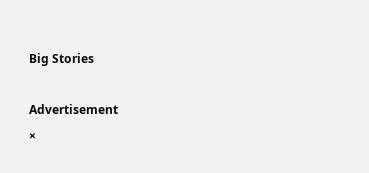Big Stories

Advertisement
×